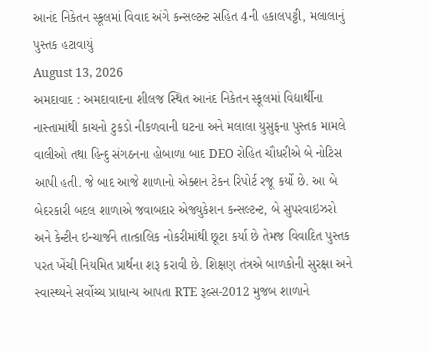આનંદ નિકેતન સ્કૂલમાં વિવાદ અંગે કન્સલ્ટન્ટ સહિત 4ની હકાલપટ્ટી, મલાલાનું પુસ્તક હટાવાયું
August 13, 2026
અમદાવાદ : અમદાવાદના શીલજ સ્થિત આનંદ નિકેતન સ્કૂલમાં વિદ્યાર્થીના નાસ્તામાંથી કાચનો ટુકડો નીકળવાની ઘટના અને મલાલા યુસુફના પુસ્તક મામલે વાલીઓ તથા હિન્દુ સંગઠનના હોબાળા બાદ DEO રોહિત ચૌધરીએ બે નોટિસ આપી હતી. જે બાદ આજે શાળાનો એક્શન ટેકન રિપોર્ટ રજૂ કર્યો છે. આ બે બેદરકારી બદલ શાળાએ જવાબદાર એજ્યુકેશન કન્સલ્ટન્ટ, બે સુપરવાઇઝરો અને કેન્ટીન ઇન્ચાર્જને તાત્કાલિક નોકરીમાંથી છૂટા કર્યા છે તેમજ વિવાદિત પુસ્તક પરત ખેંચી નિયમિત પ્રાર્થના શરૂ કરાવી છે. શિક્ષણ તંત્રએ બાળકોની સુરક્ષા અને સ્વાસ્થ્યને સર્વોચ્ચ પ્રાધાન્ય આપતા RTE રૂલ્સ-2012 મુજબ શાળાને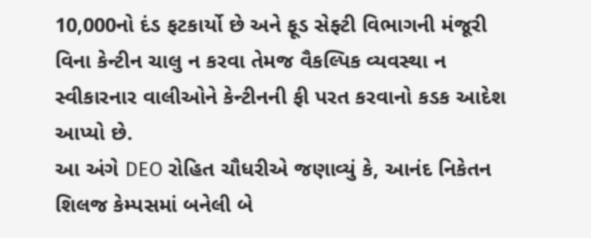10,000નો દંડ ફટકાર્યો છે અને ફૂડ સેફ્ટી વિભાગની મંજૂરી વિના કેન્ટીન ચાલુ ન કરવા તેમજ વૈકલ્પિક વ્યવસ્થા ન સ્વીકારનાર વાલીઓને કેન્ટીનની ફી પરત કરવાનો કડક આદેશ આપ્યો છે.
આ અંગે DEO રોહિત ચૌધરીએ જણાવ્યું કે, આનંદ નિકેતન શિલજ કેમ્પસમાં બનેલી બે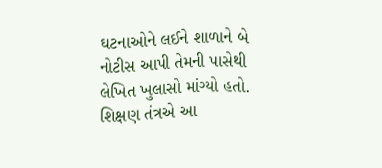ઘટનાઓને લઈને શાળાને બે નોટીસ આપી તેમની પાસેથી લેખિત ખુલાસો માંગ્યો હતો. શિક્ષણ તંત્રએ આ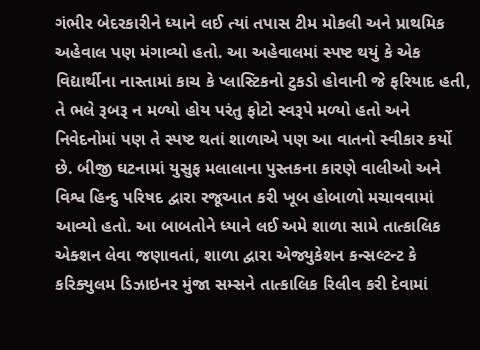ગંભીર બેદરકારીને ધ્યાને લઈ ત્યાં તપાસ ટીમ મોકલી અને પ્રાથમિક અહેવાલ પણ મંગાવ્યો હતો. આ અહેવાલમાં સ્પષ્ટ થયું કે એક વિદ્યાર્થીના નાસ્તામાં કાચ કે પ્લાસ્ટિકનો ટુકડો હોવાની જે ફરિયાદ હતી, તે ભલે રૂબરૂ ન મળ્યો હોય પરંતુ ફોટો સ્વરૂપે મળ્યો હતો અને નિવેદનોમાં પણ તે સ્પષ્ટ થતાં શાળાએ પણ આ વાતનો સ્વીકાર કર્યો છે. બીજી ઘટનામાં યુસુફ મલાલાના પુસ્તકના કારણે વાલીઓ અને વિશ્વ હિન્દુ પરિષદ દ્વારા રજૂઆત કરી ખૂબ હોબાળો મચાવવામાં આવ્યો હતો. આ બાબતોને ધ્યાને લઈ અમે શાળા સામે તાત્કાલિક એક્શન લેવા જણાવતાં, શાળા દ્વારા એજ્યુકેશન કન્સલ્ટન્ટ કે કરિક્યુલમ ડિઝાઇનર મુંજા સમ્સને તાત્કાલિક રિલીવ કરી દેવામાં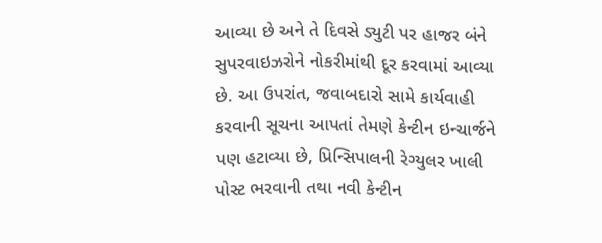આવ્યા છે અને તે દિવસે ડ્યુટી પર હાજર બંને સુપરવાઇઝરોને નોકરીમાંથી દૂર કરવામાં આવ્યા છે. આ ઉપરાંત, જવાબદારો સામે કાર્યવાહી કરવાની સૂચના આપતાં તેમણે કેન્ટીન ઇન્ચાર્જને પણ હટાવ્યા છે, પ્રિન્સિપાલની રેગ્યુલર ખાલી પોસ્ટ ભરવાની તથા નવી કેન્ટીન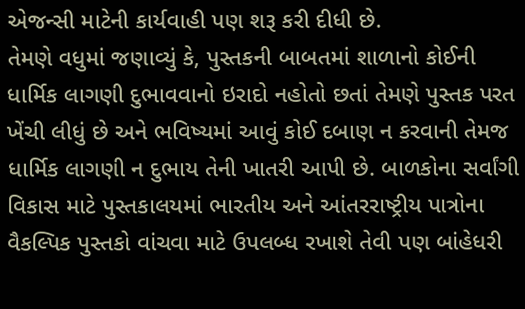એજન્સી માટેની કાર્યવાહી પણ શરૂ કરી દીધી છે.
તેમણે વધુમાં જણાવ્યું કે, પુસ્તકની બાબતમાં શાળાનો કોઈની ધાર્મિક લાગણી દુભાવવાનો ઇરાદો નહોતો છતાં તેમણે પુસ્તક પરત ખેંચી લીધું છે અને ભવિષ્યમાં આવું કોઈ દબાણ ન કરવાની તેમજ ધાર્મિક લાગણી ન દુભાય તેની ખાતરી આપી છે. બાળકોના સર્વાંગી વિકાસ માટે પુસ્તકાલયમાં ભારતીય અને આંતરરાષ્ટ્રીય પાત્રોના વૈકલ્પિક પુસ્તકો વાંચવા માટે ઉપલબ્ધ રખાશે તેવી પણ બાંહેધરી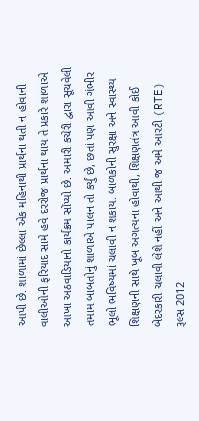આપી છે. શાળામાં છેલ્લા એક મહિનાથી પ્રાર્થના થતી ન હોવાની વાલીઓની ફરિયાદ સામે હવે દરરોજ પ્રાર્થના થાય તે પ્રકારે શાળાએ આખા અઠવાડિયાનો કાર્યક્રમ સોંપ્યો છે. અમારી કચેરી દ્વારા સૂચવેલી તમામ બાબતોનું શાળાએ પાલન તો કર્યું છે, છતાં પણ આવી ગંભીર ભૂલો ભવિષ્યમાં ચલાવી ન શકાય. બાળકોની સુરક્ષા અને સ્વાસ્થ્ય શિક્ષણની સાથે ખૂબ અગત્યના હોવાથી, શિક્ષણતંત્ર આવી કોઈ બેદરકારી ચલાવી લેશે નહીં અને આથી જ અમે આરટી (RTE) રૂલ્સ 2012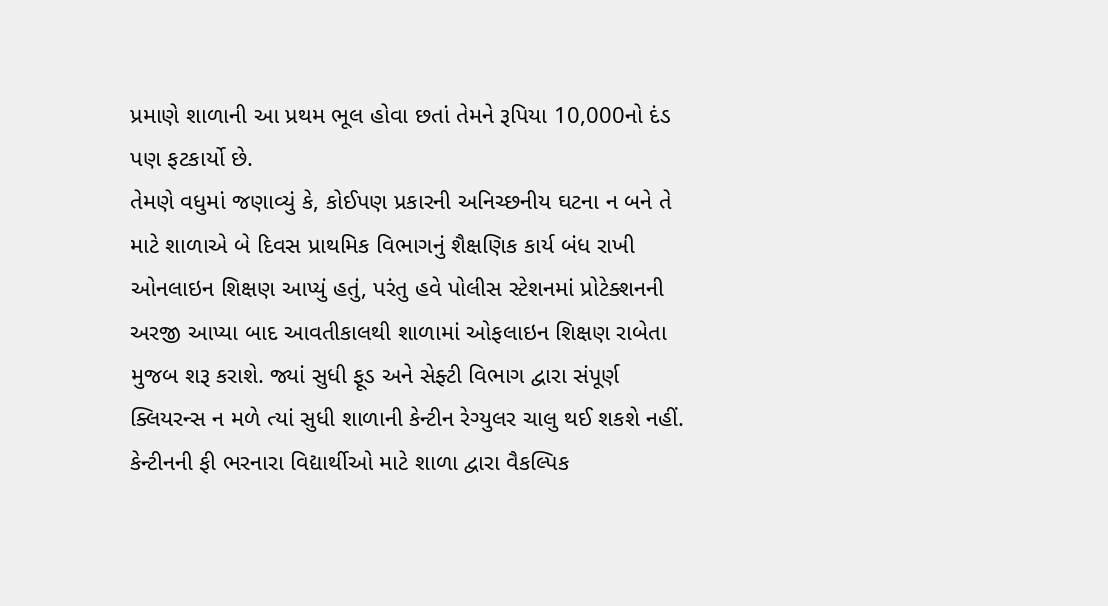પ્રમાણે શાળાની આ પ્રથમ ભૂલ હોવા છતાં તેમને રૂપિયા 10,000નો દંડ પણ ફટકાર્યો છે.
તેમણે વધુમાં જણાવ્યું કે, કોઈપણ પ્રકારની અનિચ્છનીય ઘટના ન બને તે માટે શાળાએ બે દિવસ પ્રાથમિક વિભાગનું શૈક્ષણિક કાર્ય બંધ રાખી ઓનલાઇન શિક્ષણ આપ્યું હતું, પરંતુ હવે પોલીસ સ્ટેશનમાં પ્રોટેક્શનની અરજી આપ્યા બાદ આવતીકાલથી શાળામાં ઓફલાઇન શિક્ષણ રાબેતા મુજબ શરૂ કરાશે. જ્યાં સુધી ફૂડ અને સેફ્ટી વિભાગ દ્વારા સંપૂર્ણ ક્લિયરન્સ ન મળે ત્યાં સુધી શાળાની કેન્ટીન રેગ્યુલર ચાલુ થઈ શકશે નહીં. કેન્ટીનની ફી ભરનારા વિદ્યાર્થીઓ માટે શાળા દ્વારા વૈકલ્પિક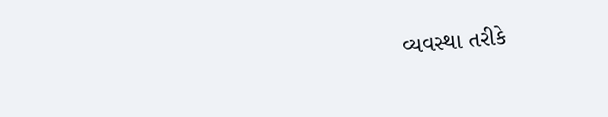વ્યવસ્થા તરીકે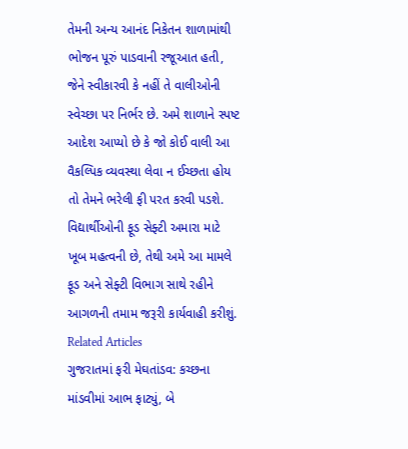તેમની અન્ય આનંદ નિકેતન શાળામાંથી ભોજન પૂરું પાડવાની રજૂઆત હતી, જેને સ્વીકારવી કે નહીં તે વાલીઓની સ્વેચ્છા પર નિર્ભર છે. અમે શાળાને સ્પષ્ટ આદેશ આપ્યો છે કે જો કોઈ વાલી આ વૈકલ્પિક વ્યવસ્થા લેવા ન ઈચ્છતા હોય તો તેમને ભરેલી ફી પરત કરવી પડશે. વિદ્યાર્થીઓની ફૂડ સેફ્ટી અમારા માટે ખૂબ મહત્વની છે, તેથી અમે આ મામલે ફૂડ અને સેફ્ટી વિભાગ સાથે રહીને આગળની તમામ જરૂરી કાર્યવાહી કરીશું.
Related Articles
ગુજરાતમાં ફરી મેઘતાંડવ: કચ્છના માંડવીમાં આભ ફાટ્યું, બે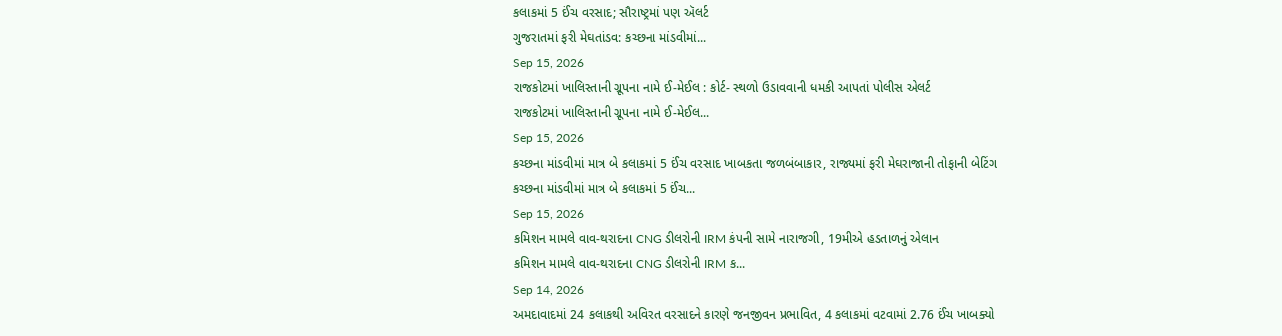કલાકમાં 5 ઈંચ વરસાદ; સૌરાષ્ટ્રમાં પણ ઍલર્ટ
ગુજરાતમાં ફરી મેઘતાંડવ: કચ્છના માંડવીમાં...
Sep 15, 2026
રાજકોટમાં ખાલિસ્તાની ગ્રૂપના નામે ઈ-મેઈલ : કોર્ટ- સ્થળો ઉડાવવાની ધમકી આપતાં પોલીસ એલર્ટ
રાજકોટમાં ખાલિસ્તાની ગ્રૂપના નામે ઈ-મેઈલ...
Sep 15, 2026
કચ્છના માંડવીમાં માત્ર બે કલાકમાં 5 ઈંચ વરસાદ ખાબકતા જળબંબાકાર, રાજ્યમાં ફરી મેઘરાજાની તોફાની બેટિંગ
કચ્છના માંડવીમાં માત્ર બે કલાકમાં 5 ઈંચ...
Sep 15, 2026
કમિશન મામલે વાવ-થરાદના CNG ડીલરોની IRM કંપની સામે નારાજગી, 19મીએ હડતાળનું એલાન
કમિશન મામલે વાવ-થરાદના CNG ડીલરોની IRM ક...
Sep 14, 2026
અમદાવાદમાં 24 કલાકથી અવિરત વરસાદને કારણે જનજીવન પ્રભાવિત, 4 કલાકમાં વટવામાં 2.76 ઈંચ ખાબક્યો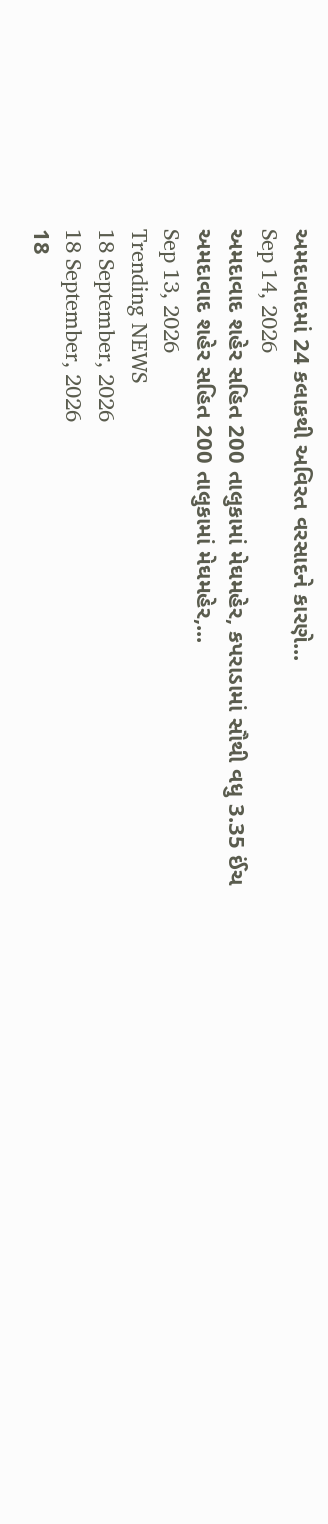અમદાવાદમાં 24 કલાકથી અવિરત વરસાદને કારણે...
Sep 14, 2026
અમદાવાદ શહેર સહિત 200 તાલુકામાં મેઘમહેર, કપરાડામાં સૌથી વધુ 3.35 ઈંચ
અમદાવાદ શહેર સહિત 200 તાલુકામાં મેઘમહેર,...
Sep 13, 2026
Trending NEWS
18 September, 2026
18 September, 2026
18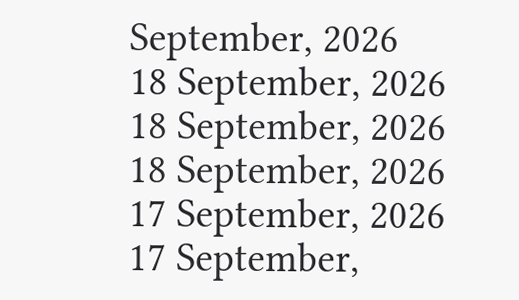September, 2026
18 September, 2026
18 September, 2026
18 September, 2026
17 September, 2026
17 September,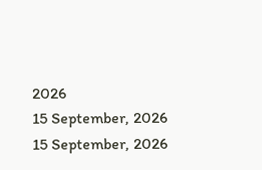2026
15 September, 2026
15 September, 2026